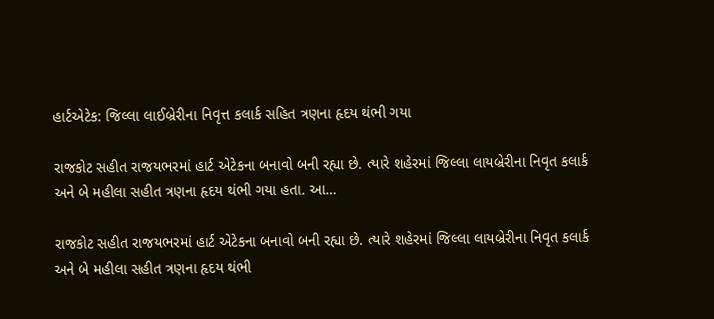હાર્ટએટેક: જિલ્લા લાઈબ્રેરીના નિવૃત્ત કલાર્ક સહિત ત્રણના હૃદય થંભી ગયા

રાજકોટ સહીત રાજયભરમાં હાર્ટ એટેકના બનાવો બની રહ્યા છે. ત્યારે શહેરમાં જિલ્લા લાયબ્રેરીના નિવૃત કલાર્ક અને બે મહીલા સહીત ત્રણના હૃદય થંભી ગયા હતા. આ…

રાજકોટ સહીત રાજયભરમાં હાર્ટ એટેકના બનાવો બની રહ્યા છે. ત્યારે શહેરમાં જિલ્લા લાયબ્રેરીના નિવૃત કલાર્ક અને બે મહીલા સહીત ત્રણના હૃદય થંભી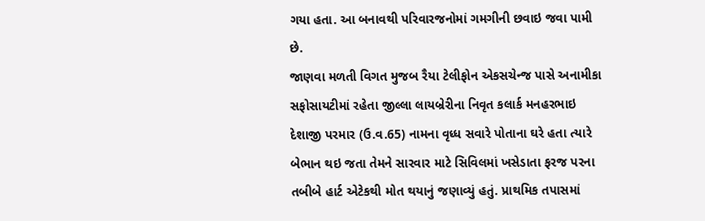ગયા હતા. આ બનાવથી પરિવારજનોમાં ગમગીની છવાઇ જવા પામી છે.
જાણવા મળતી વિગત મુજબ રૈયા ટેલીફોન એકસચેન્જ પાસે અનામીકા સફોસાયટીમાં રહેતા જીલ્લા લાયબ્રેરીના નિવૃત કલાર્ક મનહરભાઇ દેશાજી પરમાર (ઉ.વ.65) નામના વૃધ્ધ સવારે પોતાના ઘરે હતા ત્યારે બેભાન થઇ જતા તેમને સારવાર માટે સિવિલમાં ખસેડાતા ફરજ પરના તબીબે હાર્ટ એટેકથી મોત થયાનું જણાવ્યું હતું. પ્રાથમિક તપાસમાં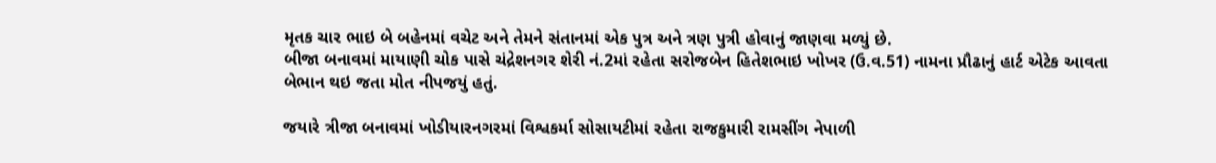મૃતક ચાર ભાઇ બે બહેનમાં વચેટ અને તેમને સંતાનમાં એક પુત્ર અને ત્રણ પુત્રી હોવાનું જાણવા મળ્યું છે.
બીજા બનાવમાં માયાણી ચોક પાસે ચંદ્રેશનગર શેરી નં.2માં રહેતા સરોજબેન હિતેશભાઇ ખોખર (ઉ.વ.51) નામના પ્રૌઢાનું હાર્ટ એટેક આવતા બેભાન થઇ જતા મોત નીપજયું હતું.

જયારે ત્રીજા બનાવમાં ખોડીયારનગરમાં વિશ્વકર્મા સોસાયટીમાં રહેતા રાજકુમારી રામસીંગ નેપાળી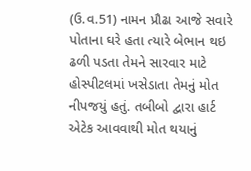(ઉ.વ.51) નામન પ્રૌઢા આજે સવારે પોતાના ઘરે હતા ત્યારે બેભાન થઇ ઢળી પડતા તેમને સારવાર માટે હોસ્પીટલમાં ખસેડાતા તેમનું મોત નીપજયું હતું. તબીબો દ્વારા હાર્ટ એટેક આવવાથી મોત થયાનું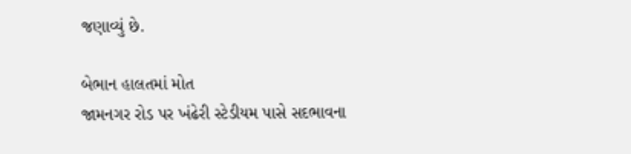જણાવ્યું છે.

બેભાન હાલતમાં મોત
જામનગર રોડ પર ખંઢેરી સ્ટેડીયમ પાસે સદભાવના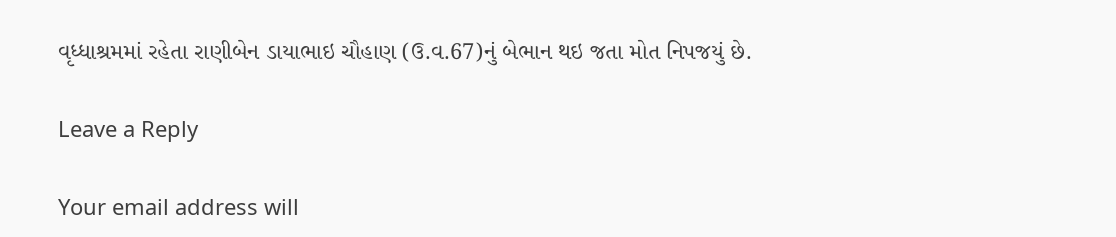વૃધ્ધાશ્રમમાં રહેતા રાણીબેન ડાયાભાઇ ચૌહાણ (ઉ.વ.67)નું બેભાન થઇ જતા મોત નિપજયું છે.

Leave a Reply

Your email address will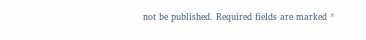not be published. Required fields are marked *